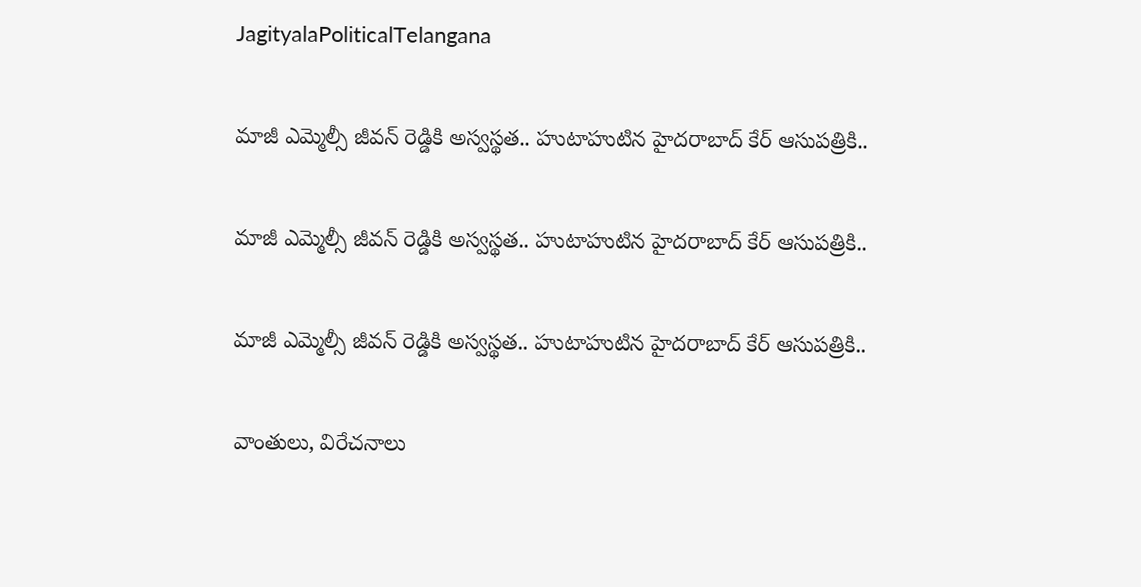JagityalaPoliticalTelangana

మాజీ ఎమ్మెల్సీ జీవన్ రెడ్డికి అస్వస్థత.. హుటాహుటిన హైదరాబాద్ కేర్ ఆసుపత్రికి..

మాజీ ఎమ్మెల్సీ జీవన్ రెడ్డికి అస్వస్థత.. హుటాహుటిన హైదరాబాద్ కేర్ ఆసుపత్రికి..

మాజీ ఎమ్మెల్సీ జీవన్ రెడ్డికి అస్వస్థత.. హుటాహుటిన హైదరాబాద్ కేర్ ఆసుపత్రికి..

వాంతులు, విరేచనాలు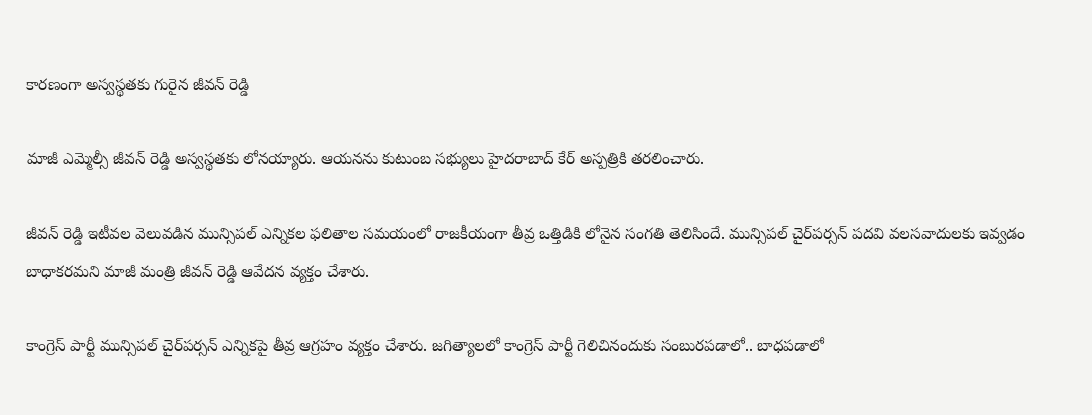కారణంగా అస్వస్థతకు గురైన జీవన్ రెడ్డి

మాజీ ఎమ్మెల్సీ జీవన్ రెడ్డి అస్వస్థతకు లోనయ్యారు. ఆయనను కుటుంబ సభ్యులు హైదరాబాద్ కేర్ అస్పత్రికి తరలించారు.

జీవన్ రెడ్డి ఇటీవల వెలువడిన మున్సిపల్ ఎన్నికల ఫలితాల సమయంలో రాజకీయంగా తీవ్ర ఒత్తిడికి లోనైన సంగతి తెలిసిందే. మున్సిపల్ చైర్‌పర్సన్ పదవి వలసవాదులకు ఇవ్వడం బాధాకరమని మాజీ మంత్రి జీవన్ రెడ్డి ఆవేదన వ్యక్తం చేశారు.

కాంగ్రెస్ పార్టీ మున్సిపల్ చైర్‌పర్సన్ ఎన్నికపై తీవ్ర ఆగ్రహం వ్యక్తం చేశారు. జగిత్యాలలో కాంగ్రెస్ పార్టీ గెలిచినందుకు సంబురపడాలో.. బాధపడాలో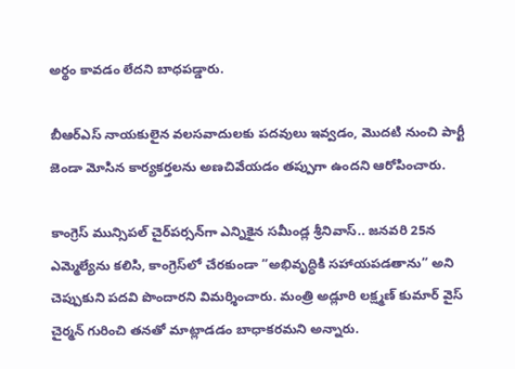అర్థం కావడం లేదని బాధపడ్డారు.

బీఆర్ఎస్ నాయకులైన వలసవాదులకు పదవులు ఇవ్వడం, మొదటి నుంచి పార్టీ జెండా మోసిన కార్యకర్తలను అణచివేయడం తప్పుగా ఉందని ఆరోపించారు.

కాంగ్రెస్ మున్సిపల్ చైర్‌పర్సన్‌గా ఎన్నికైన సమీండ్ల శ్రీనివాస్.. జనవరి 25న ఎమ్మెల్యేను కలిసి, కాంగ్రెస్‌లో చేరకుండా ”అభివృద్ధికి సహాయపడతాను” అని చెప్పుకుని పదవి పొందారని విమర్శించారు. మంత్రి అడ్లూరి లక్ష్మణ్ కుమార్ వైస్ చైర్మన్ గురించి తనతో మాట్లాడడం బాధాకరమని అన్నారు.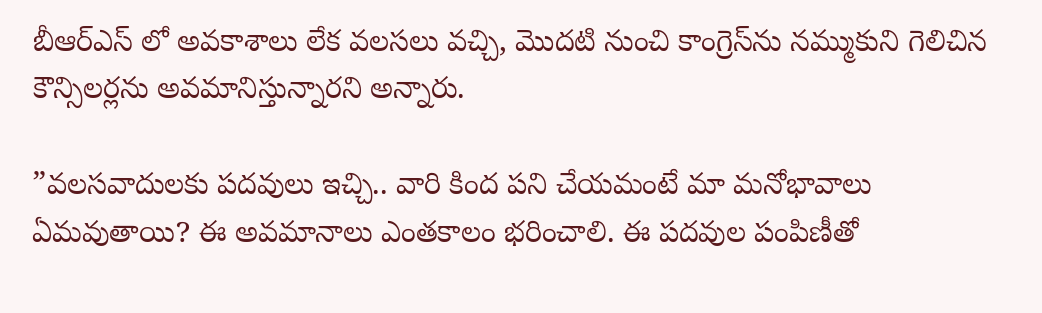బీఆర్ఎస్ లో అవకాశాలు లేక వలసలు వచ్చి, మొదటి నుంచి కాంగ్రెస్‌ను నమ్ముకుని గెలిచిన కౌన్సిలర్లను అవమానిస్తున్నారని అన్నారు.

”వలసవాదులకు పదవులు ఇచ్చి.. వారి కింద పని చేయమంటే మా మనోభావాలు ఏమవుతాయి? ఈ అవమానాలు ఎంతకాలం భరించాలి. ఈ పదవుల పంపిణీతో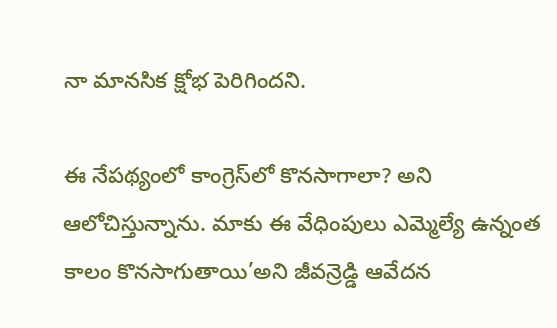నా మానసిక క్షోభ పెరిగిందని.

ఈ నేపథ్యంలో కాంగ్రెస్‌లో కొనసాగాలా? అని ఆలోచిస్తున్నాను. మాకు ఈ వేధింపులు ఎమ్మెల్యే ఉన్నంత కాలం కొనసాగుతాయి’అని జీవన్రెడ్డి ఆవేదన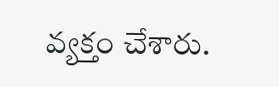వ్యక్తం చేశారు.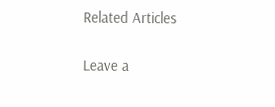Related Articles

Leave a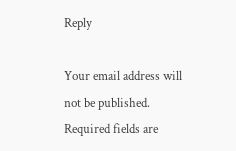Reply

Your email address will not be published. Required fields are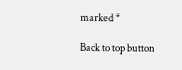marked *

Back to top button